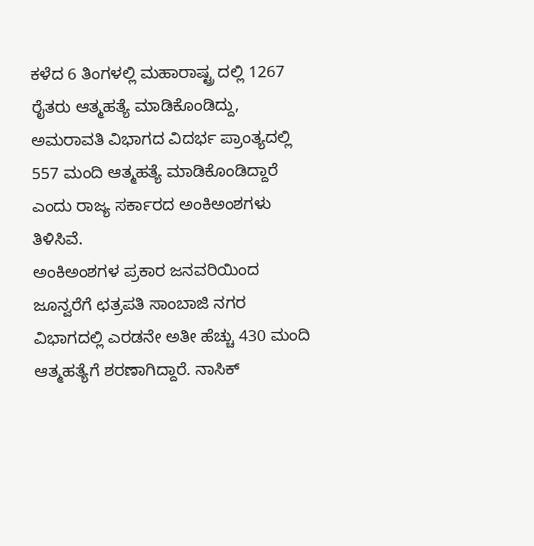ಕಳೆದ 6 ತಿಂಗಳಲ್ಲಿ ಮಹಾರಾಷ್ಟ್ರ ದಲ್ಲಿ 1267 ರೈತರು ಆತ್ಮಹತ್ಯೆ ಮಾಡಿಕೊಂಡಿದ್ದು, ಅಮರಾವತಿ ವಿಭಾಗದ ವಿದರ್ಭ ಪ್ರಾಂತ್ಯದಲ್ಲಿ 557 ಮಂದಿ ಆತ್ಮಹತ್ಯೆ ಮಾಡಿಕೊಂಡಿದ್ದಾರೆ ಎಂದು ರಾಜ್ಯ ಸರ್ಕಾರದ ಅಂಕಿಅಂಶಗಳು ತಿಳಿಸಿವೆ.
ಅಂಕಿಅಂಶಗಳ ಪ್ರಕಾರ ಜನವರಿಯಿಂದ ಜೂನ್ವರೆಗೆ ಛತ್ರಪತಿ ಸಾಂಬಾಜಿ ನಗರ ವಿಭಾಗದಲ್ಲಿ ಎರಡನೇ ಅತೀ ಹೆಚ್ಚು 430 ಮಂದಿ ಆತ್ಮಹತ್ಯೆಗೆ ಶರಣಾಗಿದ್ದಾರೆ. ನಾಸಿಕ್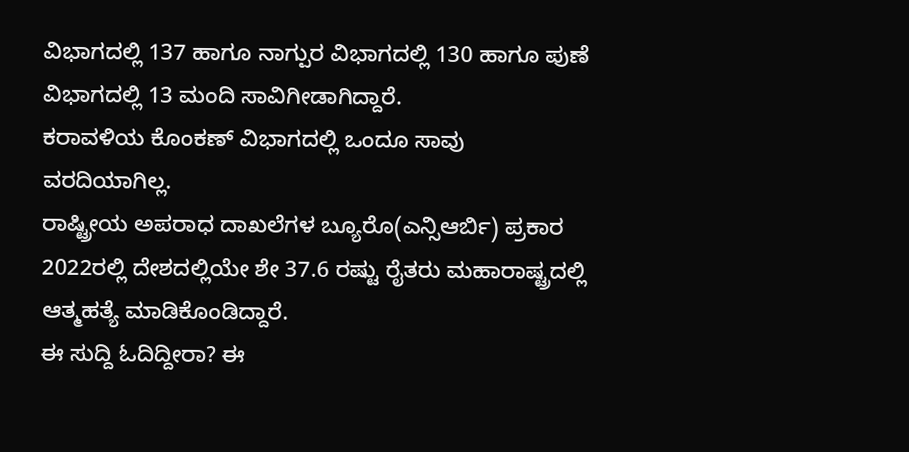ವಿಭಾಗದಲ್ಲಿ 137 ಹಾಗೂ ನಾಗ್ಪುರ ವಿಭಾಗದಲ್ಲಿ 130 ಹಾಗೂ ಪುಣೆ ವಿಭಾಗದಲ್ಲಿ 13 ಮಂದಿ ಸಾವಿಗೀಡಾಗಿದ್ದಾರೆ.
ಕರಾವಳಿಯ ಕೊಂಕಣ್ ವಿಭಾಗದಲ್ಲಿ ಒಂದೂ ಸಾವು ವರದಿಯಾಗಿಲ್ಲ.
ರಾಷ್ಟ್ರೀಯ ಅಪರಾಧ ದಾಖಲೆಗಳ ಬ್ಯೂರೊ(ಎನ್ಸಿಆರ್ಬಿ) ಪ್ರಕಾರ 2022ರಲ್ಲಿ ದೇಶದಲ್ಲಿಯೇ ಶೇ 37.6 ರಷ್ಟು ರೈತರು ಮಹಾರಾಷ್ಟ್ರದಲ್ಲಿ ಆತ್ಮಹತ್ಯೆ ಮಾಡಿಕೊಂಡಿದ್ದಾರೆ.
ಈ ಸುದ್ದಿ ಓದಿದ್ದೀರಾ? ಈ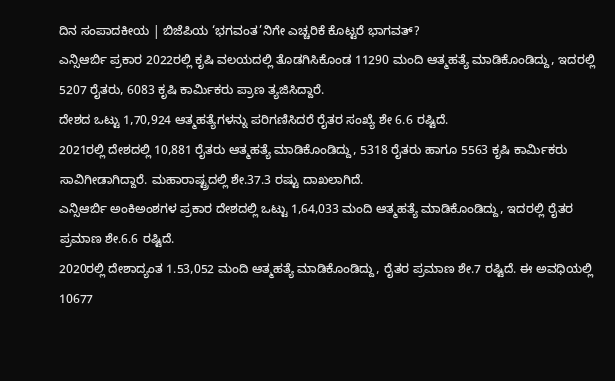ದಿನ ಸಂಪಾದಕೀಯ | ಬಿಜೆಪಿಯ ‘ಭಗವಂತ’ನಿಗೇ ಎಚ್ಚರಿಕೆ ಕೊಟ್ಟರೆ ಭಾಗವತ್?
ಎನ್ಸಿಆರ್ಬಿ ಪ್ರಕಾರ 2022ರಲ್ಲಿ ಕೃಷಿ ವಲಯದಲ್ಲಿ ತೊಡಗಿಸಿಕೊಂಡ 11290 ಮಂದಿ ಆತ್ಮಹತ್ಯೆ ಮಾಡಿಕೊಂಡಿದ್ದು, ಇದರಲ್ಲಿ 5207 ರೈತರು, 6083 ಕೃಷಿ ಕಾರ್ಮಿಕರು ಪ್ರಾಣ ತ್ಯಜಿಸಿದ್ದಾರೆ.
ದೇಶದ ಒಟ್ಟು 1,70,924 ಆತ್ಮಹತ್ಯೆಗಳನ್ನು ಪರಿಗಣಿಸಿದರೆ ರೈತರ ಸಂಖ್ಯೆ ಶೇ 6.6 ರಷ್ಟಿದೆ.
2021ರಲ್ಲಿ ದೇಶದಲ್ಲಿ 10,881 ರೈತರು ಆತ್ಮಹತ್ಯೆ ಮಾಡಿಕೊಂಡಿದ್ದು, 5318 ರೈತರು ಹಾಗೂ 5563 ಕೃಷಿ ಕಾರ್ಮಿಕರು ಸಾವಿಗೀಡಾಗಿದ್ದಾರೆ. ಮಹಾರಾಷ್ಟ್ರದಲ್ಲಿ ಶೇ.37.3 ರಷ್ಟು ದಾಖಲಾಗಿದೆ.
ಎನ್ಸಿಆರ್ಬಿ ಅಂಕಿಅಂಶಗಳ ಪ್ರಕಾರ ದೇಶದಲ್ಲಿ ಒಟ್ಟು 1,64,033 ಮಂದಿ ಆತ್ಮಹತ್ಯೆ ಮಾಡಿಕೊಂಡಿದ್ದು, ಇದರಲ್ಲಿ ರೈತರ ಪ್ರಮಾಣ ಶೇ.6.6 ರಷ್ಟಿದೆ.
2020ರಲ್ಲಿ ದೇಶಾದ್ಯಂತ 1.53,052 ಮಂದಿ ಆತ್ಮಹತ್ಯೆ ಮಾಡಿಕೊಂಡಿದ್ದು, ರೈತರ ಪ್ರಮಾಣ ಶೇ.7 ರಷ್ಟಿದೆ. ಈ ಅವಧಿಯಲ್ಲಿ 10677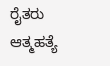ರೈತರು ಆತ್ಮಹತ್ಯೆ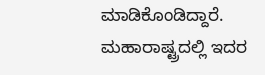ಮಾಡಿಕೊಂಡಿದ್ದಾರೆ. ಮಹಾರಾಷ್ಟ್ರದಲ್ಲಿ ಇದರ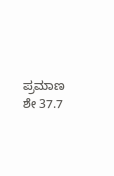ಪ್ರಮಾಣ ಶೇ 37.7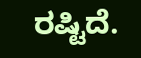ರಷ್ಟಿದೆ.